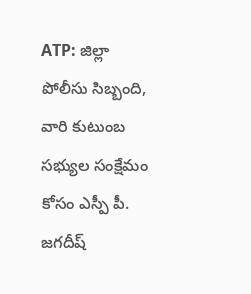ATP: జిల్లా పోలీసు సిబ్బంది, వారి కుటుంబ సభ్యుల సంక్షేమం కోసం ఎస్పీ పీ. జగదీష్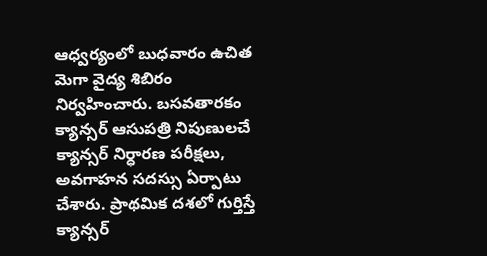ఆధ్వర్యంలో బుధవారం ఉచిత మెగా వైద్య శిబిరం నిర్వహించారు. బసవతారకం క్యాన్సర్ ఆసుపత్రి నిపుణులచే క్యాన్సర్ నిర్ధారణ పరీక్షలు, అవగాహన సదస్సు ఏర్పాటు చేశారు. ప్రాథమిక దశలో గుర్తిస్తే క్యాన్సర్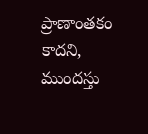ప్రాణాంతకం కాదని, ముందస్తు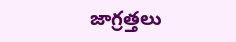జాగ్రత్తలు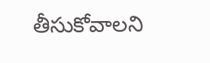తీసుకోవాలని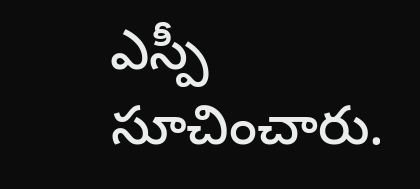ఎస్పీ సూచించారు.